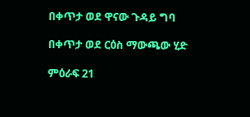በቀጥታ ወደ ዋናው ጉዳይ ግባ

በቀጥታ ወደ ርዕስ ማውጫው ሂድ

ምዕራፍ 21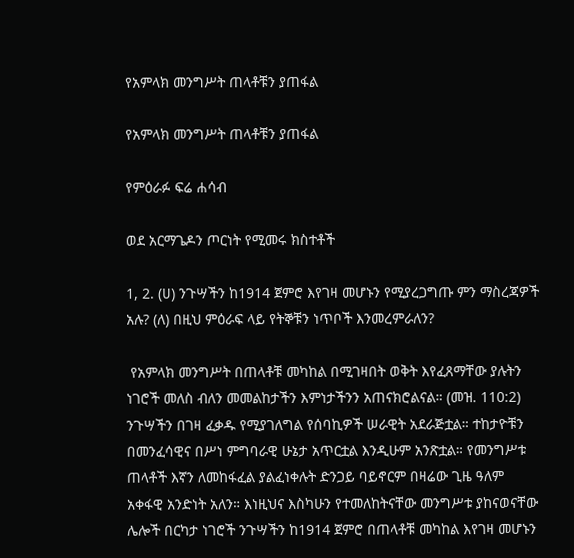የአምላክ መንግሥት ጠላቶቹን ያጠፋል

የአምላክ መንግሥት ጠላቶቹን ያጠፋል

የምዕራፉ ፍሬ ሐሳብ

ወደ አርማጌዶን ጦርነት የሚመሩ ክስተቶች

1, 2. (ሀ) ንጉሣችን ከ1914 ጀምሮ እየገዛ መሆኑን የሚያረጋግጡ ምን ማስረጃዎች አሉ? (ለ) በዚህ ምዕራፍ ላይ የትኞቹን ነጥቦች እንመረምራለን?

 የአምላክ መንግሥት በጠላቶቹ መካከል በሚገዛበት ወቅት እየፈጸማቸው ያሉትን ነገሮች መለስ ብለን መመልከታችን እምነታችንን አጠናክሮልናል። (መዝ. 110:2) ንጉሣችን በገዛ ፈቃዱ የሚያገለግል የሰባኪዎች ሠራዊት አደራጅቷል። ተከታዮቹን በመንፈሳዊና በሥነ ምግባራዊ ሁኔታ አጥርቷል እንዲሁም አንጽቷል። የመንግሥቱ ጠላቶች እኛን ለመከፋፈል ያልፈነቀሉት ድንጋይ ባይኖርም በዛሬው ጊዜ ዓለም አቀፋዊ አንድነት አለን። እነዚህና እስካሁን የተመለከትናቸው መንግሥቱ ያከናወናቸው ሌሎች በርካታ ነገሮች ንጉሣችን ከ1914 ጀምሮ በጠላቶቹ መካከል እየገዛ መሆኑን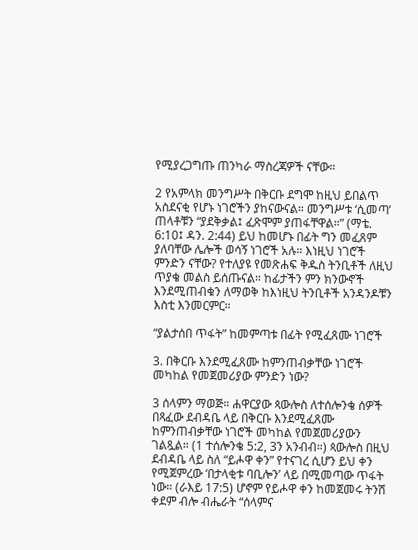የሚያረጋግጡ ጠንካራ ማስረጃዎች ናቸው።

2 የአምላክ መንግሥት በቅርቡ ደግሞ ከዚህ ይበልጥ አስደናቂ የሆኑ ነገሮችን ያከናውናል። መንግሥቱ ‘ሲመጣ’ ጠላቶቹን “ያደቅቃል፤ ፈጽሞም ያጠፋቸዋል።” (ማቴ. 6:10፤ ዳን. 2:44) ይህ ከመሆኑ በፊት ግን መፈጸም ያለባቸው ሌሎች ወሳኝ ነገሮች አሉ። እነዚህ ነገሮች ምንድን ናቸው? የተለያዩ የመጽሐፍ ቅዱስ ትንቢቶች ለዚህ ጥያቄ መልስ ይሰጡናል። ከፊታችን ምን ክንውኖች እንደሚጠብቁን ለማወቅ ከእነዚህ ትንቢቶች አንዳንዶቹን እስቲ እንመርምር።

“ያልታሰበ ጥፋት” ከመምጣቱ በፊት የሚፈጸሙ ነገሮች

3. በቅርቡ እንደሚፈጸሙ ከምንጠብቃቸው ነገሮች መካከል የመጀመሪያው ምንድን ነው?

3 ሰላምን ማወጅ። ሐዋርያው ጳውሎስ ለተሰሎንቄ ሰዎች በጻፈው ደብዳቤ ላይ በቅርቡ እንደሚፈጸሙ ከምንጠብቃቸው ነገሮች መካከል የመጀመሪያውን ገልጿል። (1 ተሰሎንቄ 5:2, 3ን አንብብ።) ጳውሎስ በዚህ ደብዳቤ ላይ ስለ “ይሖዋ ቀን” የተናገረ ሲሆን ይህ ቀን የሚጀምረው ‘በታላቂቱ ባቢሎን’ ላይ በሚመጣው ጥፋት ነው። (ራእይ 17:5) ሆኖም የይሖዋ ቀን ከመጀመሩ ትንሽ ቀደም ብሎ ብሔራት “ሰላምና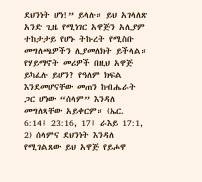ደህንነት ሆነ!” ይላሉ። ይህ አገላለጽ አንድ ጊዜ የሚነገር አዋጅን አሊያም ተከታታይ የሆኑ ትኩረት የሚስቡ መግለጫዎችን ሊያመለክት ይችላል። የሃይማኖት መሪዎች በዚህ አዋጅ ይካፈሉ ይሆን? የዓለም ክፍል እንደመሆናቸው መጠን ከብሔራት ጋር ሆነው “ሰላም” እንዳለ መግለጻቸው አይቀርም። (ኤር. 6:14፤ 23:16, 17፤ ራእይ 17:1, 2) ሰላምና ደህንነት እንዳለ የሚገልጸው ይህ አዋጅ የይሖዋ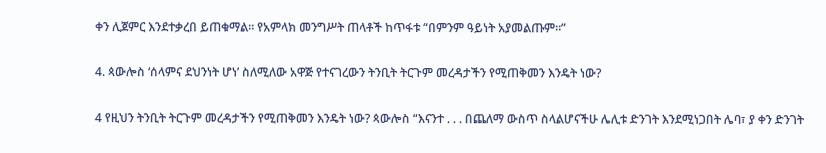ቀን ሊጀምር እንደተቃረበ ይጠቁማል። የአምላክ መንግሥት ጠላቶች ከጥፋቱ “በምንም ዓይነት አያመልጡም።”

4. ጳውሎስ ‘ሰላምና ደህንነት ሆነ’ ስለሚለው አዋጅ የተናገረውን ትንቢት ትርጉም መረዳታችን የሚጠቅመን እንዴት ነው?

4 የዚህን ትንቢት ትርጉም መረዳታችን የሚጠቅመን እንዴት ነው? ጳውሎስ “እናንተ . . . በጨለማ ውስጥ ስላልሆናችሁ ሌሊቱ ድንገት እንደሚነጋበት ሌባ፣ ያ ቀን ድንገት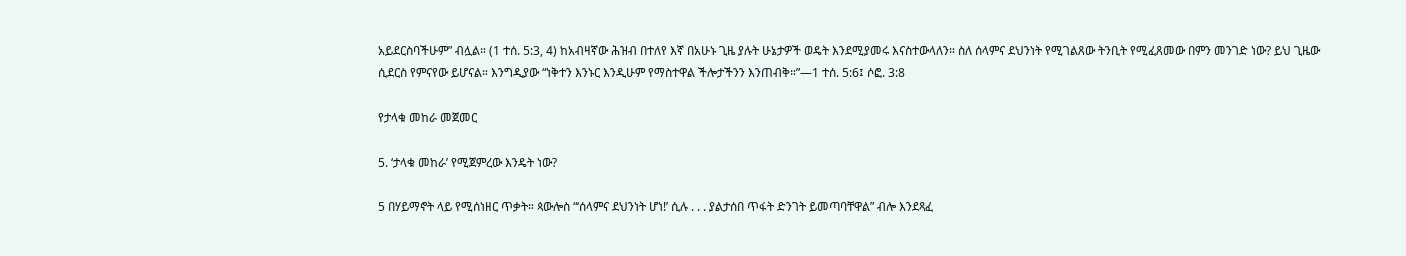አይደርስባችሁም” ብሏል። (1 ተሰ. 5:3, 4) ከአብዛኛው ሕዝብ በተለየ እኛ በአሁኑ ጊዜ ያሉት ሁኔታዎች ወዴት እንደሚያመሩ እናስተውላለን። ስለ ሰላምና ደህንነት የሚገልጸው ትንቢት የሚፈጸመው በምን መንገድ ነው? ይህ ጊዜው ሲደርስ የምናየው ይሆናል። እንግዲያው “ነቅተን እንኑር እንዲሁም የማስተዋል ችሎታችንን እንጠብቅ።”—1 ተሰ. 5:6፤ ሶፎ. 3:8

የታላቁ መከራ መጀመር

5. ‘ታላቁ መከራ’ የሚጀምረው እንዴት ነው?

5 በሃይማኖት ላይ የሚሰነዘር ጥቃት። ጳውሎስ “‘ሰላምና ደህንነት ሆነ!’ ሲሉ . . . ያልታሰበ ጥፋት ድንገት ይመጣባቸዋል” ብሎ እንደጻፈ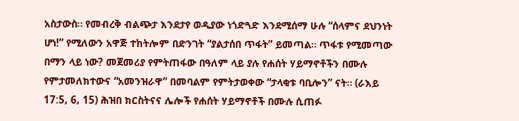አስታውስ። የመብረቅ ብልጭታ እንደታየ ወዲያው ነጎድጓድ እንደሚሰማ ሁሉ “ሰላምና ደህንነት ሆነ!” የሚለውን አዋጅ ተከትሎም በድንገት “ያልታሰበ ጥፋት” ይመጣል። ጥፋቱ የሚመጣው በማን ላይ ነው? መጀመሪያ የምትጠፋው በዓለም ላይ ያሉ የሐሰት ሃይማኖቶችን በሙሉ የምታመለክተውና “አመንዝራዋ” በመባልም የምትታወቀው “ታላቂቱ ባቢሎን” ናት። (ራእይ 17:5, 6, 15) ሕዝበ ክርስትናና ሌሎች የሐሰት ሃይማኖቶች በሙሉ ሲጠፉ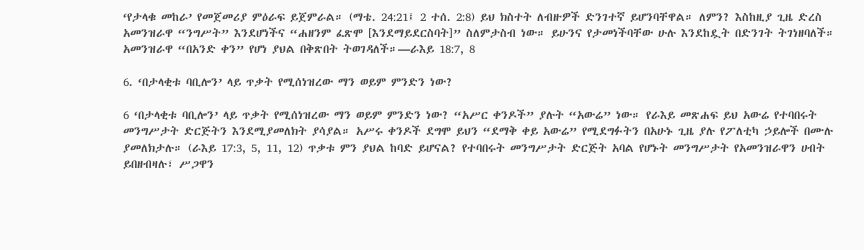‘የታላቁ መከራ’ የመጀመሪያ ምዕራፍ ይጀምራል። (ማቴ. 24:21፤ 2 ተሰ. 2:8) ይህ ክስተት ለብዙዎች ድንገተኛ ይሆንባቸዋል። ለምን? እስከዚያ ጊዜ ድረስ አመንዝራዋ “ንግሥት” እንደሆነችና “ሐዘንም ፈጽሞ [እንደማይደርስባት]” ስለምታስብ ነው። ይሁንና የታመነችባቸው ሁሉ እንደከዷት በድንገት ትገነዘባለች። አመንዝራዋ “በአንድ ቀን” የሆነ ያህል በቅጽበት ትወገዳለች።—ራእይ 18:7, 8

6. ‘በታላቂቱ ባቢሎን’ ላይ ጥቃት የሚሰነዝረው ማን ወይም ምንድን ነው?

6 ‘በታላቂቱ ባቢሎን’ ላይ ጥቃት የሚሰነዝረው ማን ወይም ምንድን ነው? “አሥር ቀንዶች” ያሉት “አውሬ” ነው። የራእይ መጽሐፍ ይህ አውሬ የተባበሩት መንግሥታት ድርጅትን እንደሚያመለክት ያሳያል። አሥሩ ቀንዶች ደግሞ ይህን “ደማቅ ቀይ አውሬ” የሚደግፉትን በአሁኑ ጊዜ ያሉ የፖለቲካ ኃይሎች በሙሉ ያመለክታሉ። (ራእይ 17:3, 5, 11, 12) ጥቃቱ ምን ያህል ከባድ ይሆናል? የተባበሩት መንግሥታት ድርጅት አባል የሆኑት መንግሥታት የአመንዝራዋን ሀብት ይበዘብዛሉ፣ ሥጋዋን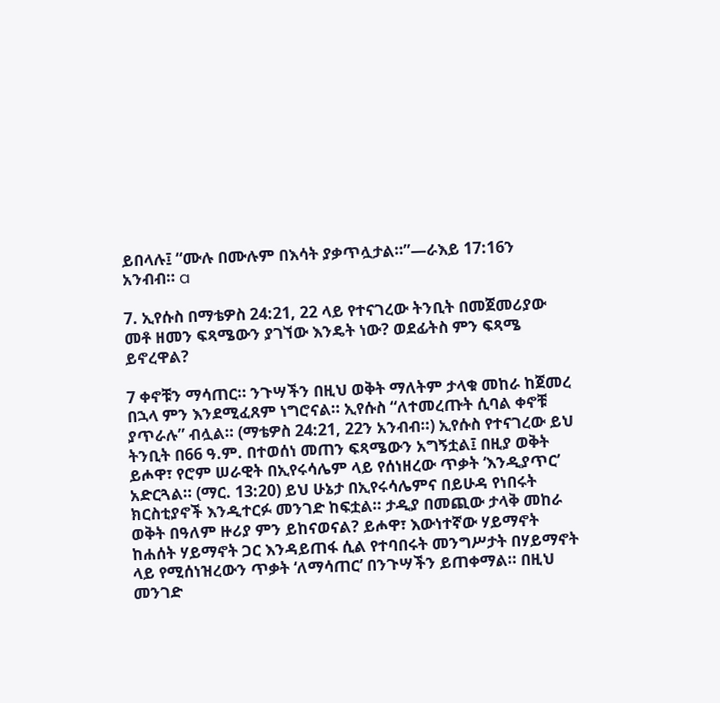ይበላሉ፤ “ሙሉ በሙሉም በእሳት ያቃጥሏታል።”—ራእይ 17:16ን አንብብ። a

7. ኢየሱስ በማቴዎስ 24:21, 22 ላይ የተናገረው ትንቢት በመጀመሪያው መቶ ዘመን ፍጻሜውን ያገኘው እንዴት ነው? ወደፊትስ ምን ፍጻሜ ይኖረዋል?

7 ቀኖቹን ማሳጠር። ንጉሣችን በዚህ ወቅት ማለትም ታላቁ መከራ ከጀመረ በኋላ ምን እንደሚፈጸም ነግሮናል። ኢየሱስ “ለተመረጡት ሲባል ቀኖቹ ያጥራሉ” ብሏል። (ማቴዎስ 24:21, 22ን አንብብ።) ኢየሱስ የተናገረው ይህ ትንቢት በ66 ዓ.ም. በተወሰነ መጠን ፍጻሜውን አግኝቷል፤ በዚያ ወቅት ይሖዋ፣ የሮም ሠራዊት በኢየሩሳሌም ላይ የሰነዘረው ጥቃት ‘እንዲያጥር’ አድርጓል። (ማር. 13:20) ይህ ሁኔታ በኢየሩሳሌምና በይሁዳ የነበሩት ክርስቲያኖች እንዲተርፉ መንገድ ከፍቷል። ታዲያ በመጪው ታላቅ መከራ ወቅት በዓለም ዙሪያ ምን ይከናወናል? ይሖዋ፣ እውነተኛው ሃይማኖት ከሐሰት ሃይማኖት ጋር እንዳይጠፋ ሲል የተባበሩት መንግሥታት በሃይማኖት ላይ የሚሰነዝረውን ጥቃት ‘ለማሳጠር’ በንጉሣችን ይጠቀማል። በዚህ መንገድ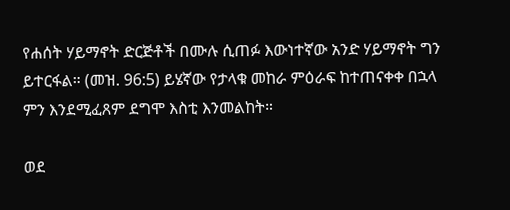የሐሰት ሃይማኖት ድርጅቶች በሙሉ ሲጠፉ እውነተኛው አንድ ሃይማኖት ግን ይተርፋል። (መዝ. 96:5) ይሄኛው የታላቁ መከራ ምዕራፍ ከተጠናቀቀ በኋላ ምን እንደሚፈጸም ደግሞ እስቲ እንመልከት።

ወደ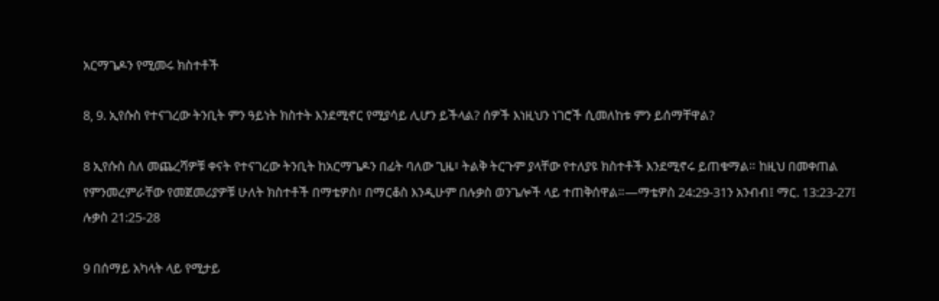አርማጌዶን የሚመሩ ክስተቶች

8, 9. ኢየሱስ የተናገረው ትንቢት ምን ዓይነት ክስተት እንደሚኖር የሚያሳይ ሊሆን ይችላል? ሰዎች እነዚህን ነገሮች ሲመለከቱ ምን ይሰማቸዋል?

8 ኢየሱስ ስለ መጨረሻዎቹ ቀናት የተናገረው ትንቢት ከአርማጌዶን በፊት ባለው ጊዜ፣ ትልቅ ትርጉም ያላቸው የተለያዩ ክስተቶች እንደሚኖሩ ይጠቁማል። ከዚህ በመቀጠል የምንመረምራቸው የመጀመሪያዎቹ ሁለት ክስተቶች በማቴዎስ፣ በማርቆስ እንዲሁም በሉቃስ ወንጌሎች ላይ ተጠቅሰዋል።—ማቴዎስ 24:29-31ን አንብብ፤ ማር. 13:23-27፤ ሉቃስ 21:25-28

9 በሰማይ አካላት ላይ የሚታይ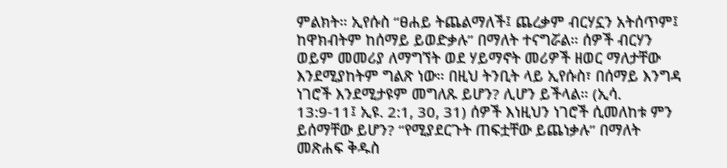ምልክት። ኢየሱስ “ፀሐይ ትጨልማለች፤ ጨረቃም ብርሃኗን አትሰጥም፤ ከዋክብትም ከሰማይ ይወድቃሉ” በማለት ተናግሯል። ሰዎች ብርሃን ወይም መመሪያ ለማግኘት ወደ ሃይማኖት መሪዎች ዘወር ማለታቸው እንደሚያከትም ግልጽ ነው። በዚህ ትንቢት ላይ ኢየሱስ፣ በሰማይ እንግዳ ነገሮች እንደሚታዩም መግለጹ ይሆን? ሊሆን ይችላል። (ኢሳ. 13:9-11፤ ኢዩ. 2:1, 30, 31) ሰዎች እነዚህን ነገሮች ሲመለከቱ ምን ይሰማቸው ይሆን? “የሚያደርጉት ጠፍቷቸው ይጨነቃሉ” በማለት መጽሐፍ ቅዱስ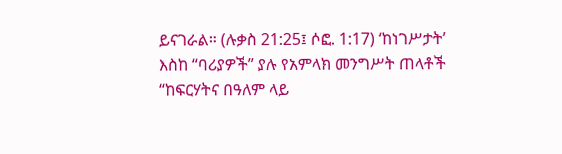ይናገራል። (ሉቃስ 21:25፤ ሶፎ. 1:17) ‘ከነገሥታት’ እስከ “ባሪያዎች” ያሉ የአምላክ መንግሥት ጠላቶች “ከፍርሃትና በዓለም ላይ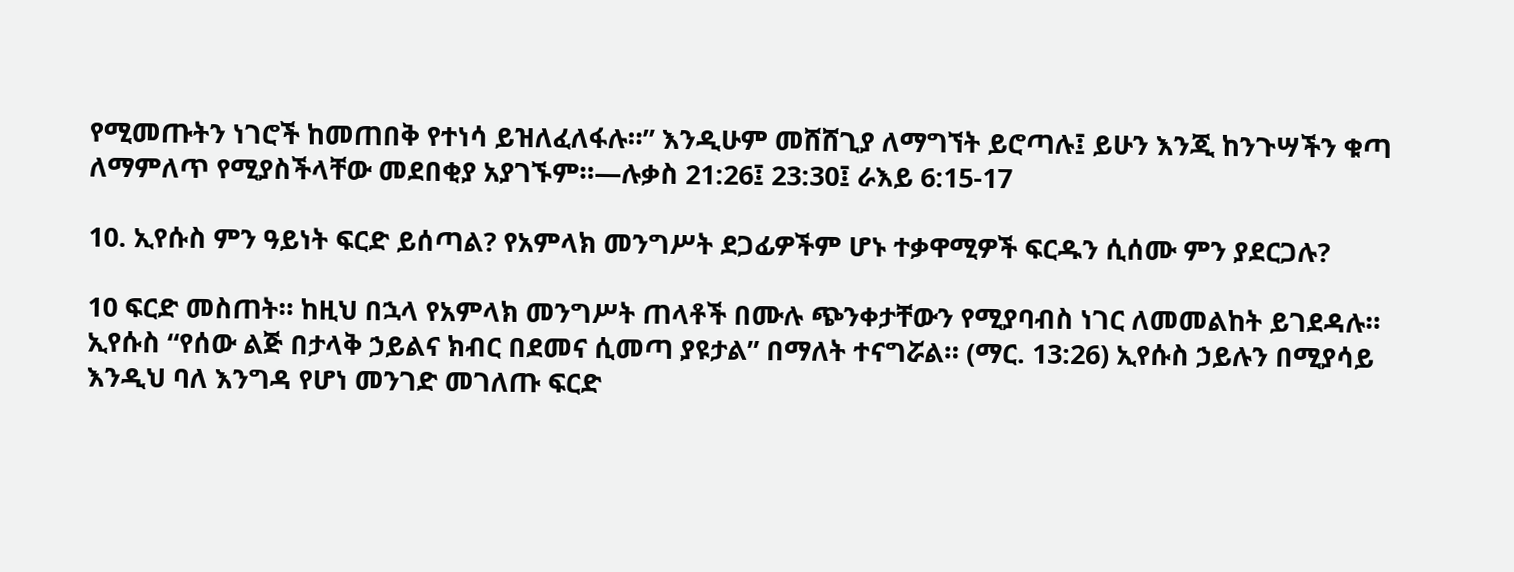የሚመጡትን ነገሮች ከመጠበቅ የተነሳ ይዝለፈለፋሉ።” እንዲሁም መሸሸጊያ ለማግኘት ይሮጣሉ፤ ይሁን እንጂ ከንጉሣችን ቁጣ ለማምለጥ የሚያስችላቸው መደበቂያ አያገኙም።—ሉቃስ 21:26፤ 23:30፤ ራእይ 6:15-17

10. ኢየሱስ ምን ዓይነት ፍርድ ይሰጣል? የአምላክ መንግሥት ደጋፊዎችም ሆኑ ተቃዋሚዎች ፍርዱን ሲሰሙ ምን ያደርጋሉ?

10 ፍርድ መስጠት። ከዚህ በኋላ የአምላክ መንግሥት ጠላቶች በሙሉ ጭንቀታቸውን የሚያባብስ ነገር ለመመልከት ይገደዳሉ። ኢየሱስ “የሰው ልጅ በታላቅ ኃይልና ክብር በደመና ሲመጣ ያዩታል” በማለት ተናግሯል። (ማር. 13:26) ኢየሱስ ኃይሉን በሚያሳይ እንዲህ ባለ እንግዳ የሆነ መንገድ መገለጡ ፍርድ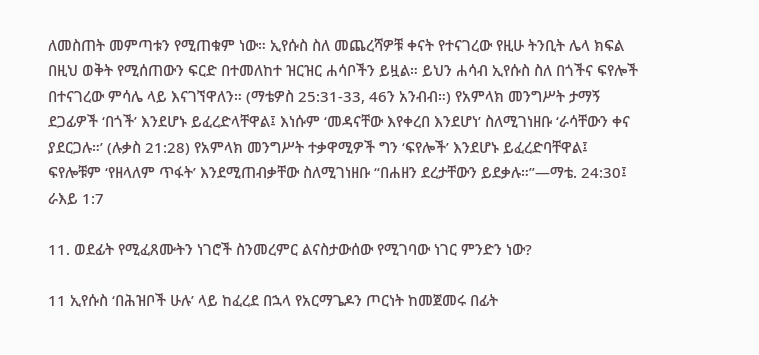ለመስጠት መምጣቱን የሚጠቁም ነው። ኢየሱስ ስለ መጨረሻዎቹ ቀናት የተናገረው የዚሁ ትንቢት ሌላ ክፍል በዚህ ወቅት የሚሰጠውን ፍርድ በተመለከተ ዝርዝር ሐሳቦችን ይዟል። ይህን ሐሳብ ኢየሱስ ስለ በጎችና ፍየሎች በተናገረው ምሳሌ ላይ እናገኘዋለን። (ማቴዎስ 25:31-33, 46ን አንብብ።) የአምላክ መንግሥት ታማኝ ደጋፊዎች ‘በጎች’ እንደሆኑ ይፈረድላቸዋል፤ እነሱም ‘መዳናቸው እየቀረበ እንደሆነ’ ስለሚገነዘቡ ‘ራሳቸውን ቀና ያደርጋሉ።’ (ሉቃስ 21:28) የአምላክ መንግሥት ተቃዋሚዎች ግን ‘ፍየሎች’ እንደሆኑ ይፈረድባቸዋል፤ ፍየሎቹም ‘የዘላለም ጥፋት’ እንደሚጠብቃቸው ስለሚገነዘቡ “በሐዘን ደረታቸውን ይደቃሉ።”—ማቴ. 24:30፤ ራእይ 1:7

11. ወደፊት የሚፈጸሙትን ነገሮች ስንመረምር ልናስታውሰው የሚገባው ነገር ምንድን ነው?

11 ኢየሱስ ‘በሕዝቦች ሁሉ’ ላይ ከፈረደ በኋላ የአርማጌዶን ጦርነት ከመጀመሩ በፊት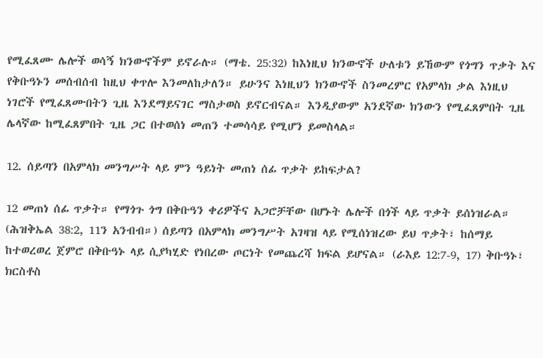የሚፈጸሙ ሌሎች ወሳኝ ክንውኖችም ይኖራሉ። (ማቴ. 25:32) ከእነዚህ ክንውኖች ሁለቱን ይኸውም የጎግን ጥቃት እና የቅቡዓኑን መሰብሰብ ከዚህ ቀጥሎ እንመለከታለን። ይሁንና እነዚህን ክንውኖች ስንመረምር የአምላክ ቃል እነዚህ ነገሮች የሚፈጸሙበትን ጊዜ እንደማይናገር ማስታወስ ይኖርብናል። እንዲያውም አንደኛው ክንውን የሚፈጸምበት ጊዜ ሌላኛው ከሚፈጸምበት ጊዜ ጋር በተወሰነ መጠን ተመሳሳይ የሚሆን ይመስላል።

12. ሰይጣን በአምላክ መንግሥት ላይ ምን ዓይነት መጠነ ሰፊ ጥቃት ይከፍታል?

12 መጠነ ሰፊ ጥቃት። የማጎጉ ጎግ በቅቡዓን ቀሪዎችና አጋሮቻቸው በሆኑት ሌሎች በጎች ላይ ጥቃት ይሰነዝራል። (ሕዝቅኤል 38:2, 11ን አንብብ።) ሰይጣን በአምላክ መንግሥት አገዛዝ ላይ የሚሰነዝረው ይህ ጥቃት፣ ከሰማይ ከተወረወረ ጀምሮ በቅቡዓኑ ላይ ሲያካሂድ የነበረው ጦርነት የመጨረሻ ክፍል ይሆናል። (ራእይ 12:7-9, 17) ቅቡዓኑ፣ ክርስቶስ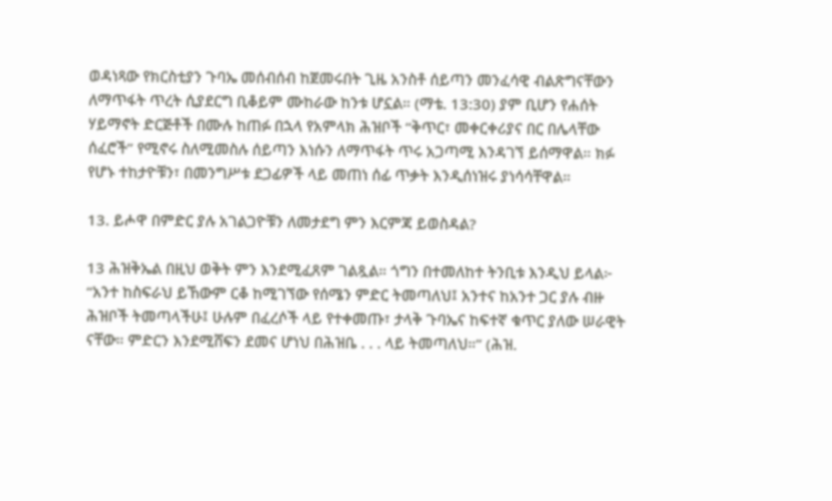ወዳነጻው የክርስቲያን ጉባኤ መሰብሰብ ከጀመሩበት ጊዜ አንስቶ ሰይጣን መንፈሳዊ ብልጽግናቸውን ለማጥፋት ጥረት ሲያደርግ ቢቆይም ሙከራው ከንቱ ሆኗል። (ማቴ. 13:30) ያም ቢሆን የሐሰት ሃይማኖት ድርጅቶች በሙሉ ከጠፉ በኋላ የአምላክ ሕዝቦች “ቅጥር፣ መቀርቀሪያና በር በሌላቸው ሰፈሮች” የሚኖሩ ስለሚመስሉ ሰይጣን እነሱን ለማጥፋት ጥሩ አጋጣሚ እንዳገኘ ይሰማዋል። ክፉ የሆኑ ተከታዮቹን፣ በመንግሥቱ ደጋፊዎች ላይ መጠነ ሰፊ ጥቃት እንዲሰነዝሩ ያነሳሳቸዋል።

13. ይሖዋ በምድር ያሉ አገልጋዮቹን ለመታደግ ምን እርምጃ ይወስዳል?

13 ሕዝቅኤል በዚህ ወቅት ምን እንደሚፈጸም ገልጿል። ጎግን በተመለከተ ትንቢቱ እንዲህ ይላል፦ “አንተ ከስፍራህ ይኸውም ርቆ ከሚገኘው የሰሜን ምድር ትመጣለህ፤ አንተና ከአንተ ጋር ያሉ ብዙ ሕዝቦች ትመጣላችሁ፤ ሁሉም በፈረሶች ላይ የተቀመጡ፣ ታላቅ ጉባኤና ከፍተኛ ቁጥር ያለው ሠራዊት ናቸው። ምድርን እንደሚሸፍን ደመና ሆነህ በሕዝቤ . . . ላይ ትመጣለህ።” (ሕዝ.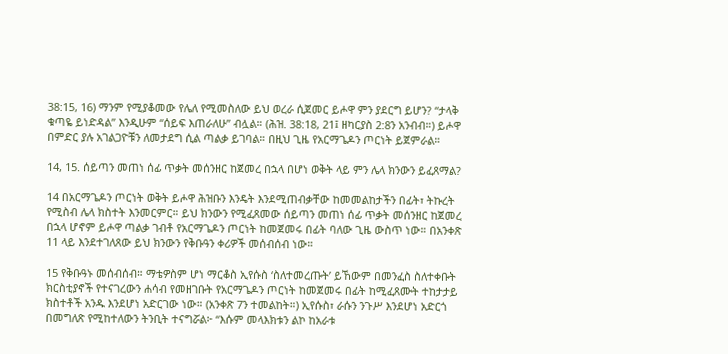38:15, 16) ማንም የሚያቆመው የሌለ የሚመስለው ይህ ወረራ ሲጀመር ይሖዋ ምን ያደርግ ይሆን? “ታላቅ ቁጣዬ ይነድዳል” እንዲሁም “ሰይፍ እጠራለሁ” ብሏል። (ሕዝ. 38:18, 21፤ ዘካርያስ 2:8ን አንብብ።) ይሖዋ በምድር ያሉ አገልጋዮቹን ለመታደግ ሲል ጣልቃ ይገባል። በዚህ ጊዜ የአርማጌዶን ጦርነት ይጀምራል።

14, 15. ሰይጣን መጠነ ሰፊ ጥቃት መሰንዘር ከጀመረ በኋላ በሆነ ወቅት ላይ ምን ሌላ ክንውን ይፈጸማል?

14 በአርማጌዶን ጦርነት ወቅት ይሖዋ ሕዝቡን እንዴት እንደሚጠብቃቸው ከመመልከታችን በፊት፣ ትኩረት የሚስብ ሌላ ክስተት እንመርምር። ይህ ክንውን የሚፈጸመው ሰይጣን መጠነ ሰፊ ጥቃት መሰንዘር ከጀመረ በኋላ ሆኖም ይሖዋ ጣልቃ ገብቶ የአርማጌዶን ጦርነት ከመጀመሩ በፊት ባለው ጊዜ ውስጥ ነው። በአንቀጽ 11 ላይ እንደተገለጸው ይህ ክንውን የቅቡዓን ቀሪዎች መሰብሰብ ነው።

15 የቅቡዓኑ መሰብሰብ። ማቴዎስም ሆነ ማርቆስ ኢየሱስ ‘ስለተመረጡት’ ይኸውም በመንፈስ ስለተቀቡት ክርስቲያኖች የተናገረውን ሐሳብ የመዘገቡት የአርማጌዶን ጦርነት ከመጀመሩ በፊት ከሚፈጸሙት ተከታታይ ክስተቶች አንዱ እንደሆነ አድርገው ነው። (አንቀጽ 7ን ተመልከት።) ኢየሱስ፣ ራሱን ንጉሥ እንደሆነ አድርጎ በመግለጽ የሚከተለውን ትንቢት ተናግሯል፦ “እሱም መላእክቱን ልኮ ከአራቱ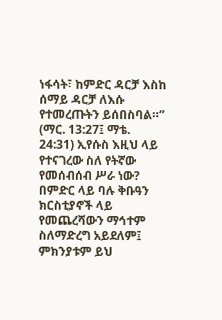ነፋሳት፣ ከምድር ዳርቻ እስከ ሰማይ ዳርቻ ለእሱ የተመረጡትን ይሰበስባል።” (ማር. 13:27፤ ማቴ. 24:31) ኢየሱስ እዚህ ላይ የተናገረው ስለ የትኛው የመሰብሰብ ሥራ ነው? በምድር ላይ ባሉ ቅቡዓን ክርስቲያኖች ላይ የመጨረሻውን ማኅተም ስለማድረግ አይደለም፤ ምክንያቱም ይህ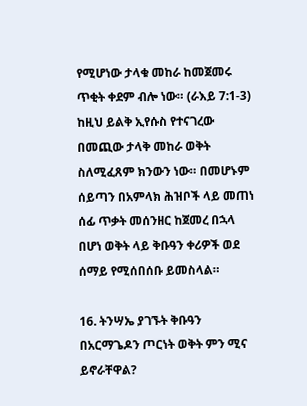የሚሆነው ታላቁ መከራ ከመጀመሩ ጥቂት ቀደም ብሎ ነው። (ራእይ 7:1-3) ከዚህ ይልቅ ኢየሱስ የተናገረው በመጪው ታላቅ መከራ ወቅት ስለሚፈጸም ክንውን ነው። በመሆኑም ሰይጣን በአምላክ ሕዝቦች ላይ መጠነ ሰፊ ጥቃት መሰንዘር ከጀመረ በኋላ በሆነ ወቅት ላይ ቅቡዓን ቀሪዎች ወደ ሰማይ የሚሰበሰቡ ይመስላል።

16. ትንሣኤ ያገኙት ቅቡዓን በአርማጌዶን ጦርነት ወቅት ምን ሚና ይኖራቸዋል?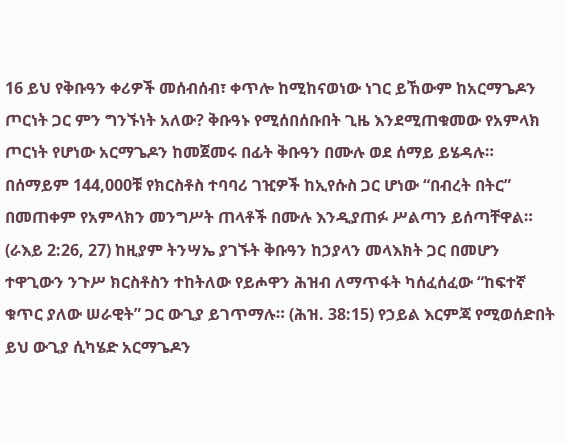16 ይህ የቅቡዓን ቀሪዎች መሰብሰብ፣ ቀጥሎ ከሚከናወነው ነገር ይኸውም ከአርማጌዶን ጦርነት ጋር ምን ግንኙነት አለው? ቅቡዓኑ የሚሰበሰቡበት ጊዜ እንደሚጠቁመው የአምላክ ጦርነት የሆነው አርማጌዶን ከመጀመሩ በፊት ቅቡዓን በሙሉ ወደ ሰማይ ይሄዳሉ። በሰማይም 144,000ቹ የክርስቶስ ተባባሪ ገዢዎች ከኢየሱስ ጋር ሆነው “በብረት በትር” በመጠቀም የአምላክን መንግሥት ጠላቶች በሙሉ እንዲያጠፉ ሥልጣን ይሰጣቸዋል። (ራእይ 2:26, 27) ከዚያም ትንሣኤ ያገኙት ቅቡዓን ከኃያላን መላእክት ጋር በመሆን ተዋጊውን ንጉሥ ክርስቶስን ተከትለው የይሖዋን ሕዝብ ለማጥፋት ካሰፈሰፈው “ከፍተኛ ቁጥር ያለው ሠራዊት” ጋር ውጊያ ይገጥማሉ። (ሕዝ. 38:15) የኃይል እርምጃ የሚወሰድበት ይህ ውጊያ ሲካሄድ አርማጌዶን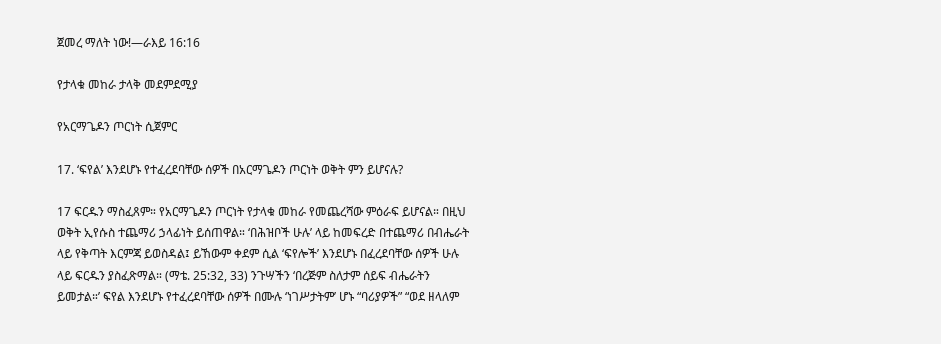ጀመረ ማለት ነው!—ራእይ 16:16

የታላቁ መከራ ታላቅ መደምደሚያ

የአርማጌዶን ጦርነት ሲጀምር

17. ‘ፍየል’ እንደሆኑ የተፈረደባቸው ሰዎች በአርማጌዶን ጦርነት ወቅት ምን ይሆናሉ?

17 ፍርዱን ማስፈጸም። የአርማጌዶን ጦርነት የታላቁ መከራ የመጨረሻው ምዕራፍ ይሆናል። በዚህ ወቅት ኢየሱስ ተጨማሪ ኃላፊነት ይሰጠዋል። ‘በሕዝቦች ሁሉ’ ላይ ከመፍረድ በተጨማሪ በብሔራት ላይ የቅጣት እርምጃ ይወስዳል፤ ይኸውም ቀደም ሲል ‘ፍየሎች’ እንደሆኑ በፈረደባቸው ሰዎች ሁሉ ላይ ፍርዱን ያስፈጽማል። (ማቴ. 25:32, 33) ንጉሣችን ‘በረጅም ስለታም ሰይፍ ብሔራትን ይመታል።’ ፍየል እንደሆኑ የተፈረደባቸው ሰዎች በሙሉ ‘ነገሥታትም’ ሆኑ “ባሪያዎች” “ወደ ዘላለም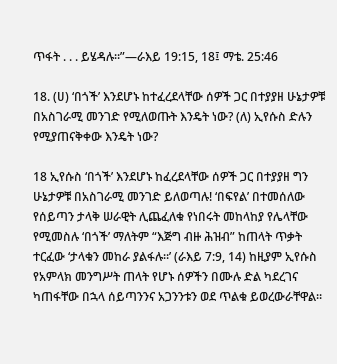ጥፋት . . . ይሄዳሉ።”—ራእይ 19:15, 18፤ ማቴ. 25:46

18. (ሀ) ‘በጎች’ እንደሆኑ ከተፈረደላቸው ሰዎች ጋር በተያያዘ ሁኔታዎቹ በአስገራሚ መንገድ የሚለወጡት እንዴት ነው? (ለ) ኢየሱስ ድሉን የሚያጠናቅቀው እንዴት ነው?

18 ኢየሱስ ‘በጎች’ እንደሆኑ ከፈረደላቸው ሰዎች ጋር በተያያዘ ግን ሁኔታዎቹ በአስገራሚ መንገድ ይለወጣሉ! ‘በፍየል’ በተመሰለው የሰይጣን ታላቅ ሠራዊት ሊጨፈለቁ የነበሩት መከላከያ የሌላቸው የሚመስሉ ‘በጎች’ ማለትም “እጅግ ብዙ ሕዝብ” ከጠላት ጥቃት ተርፈው ‘ታላቁን መከራ ያልፋሉ።’ (ራእይ 7:9, 14) ከዚያም ኢየሱስ የአምላክ መንግሥት ጠላት የሆኑ ሰዎችን በሙሉ ድል ካደረገና ካጠፋቸው በኋላ ሰይጣንንና አጋንንቱን ወደ ጥልቁ ይወረውራቸዋል።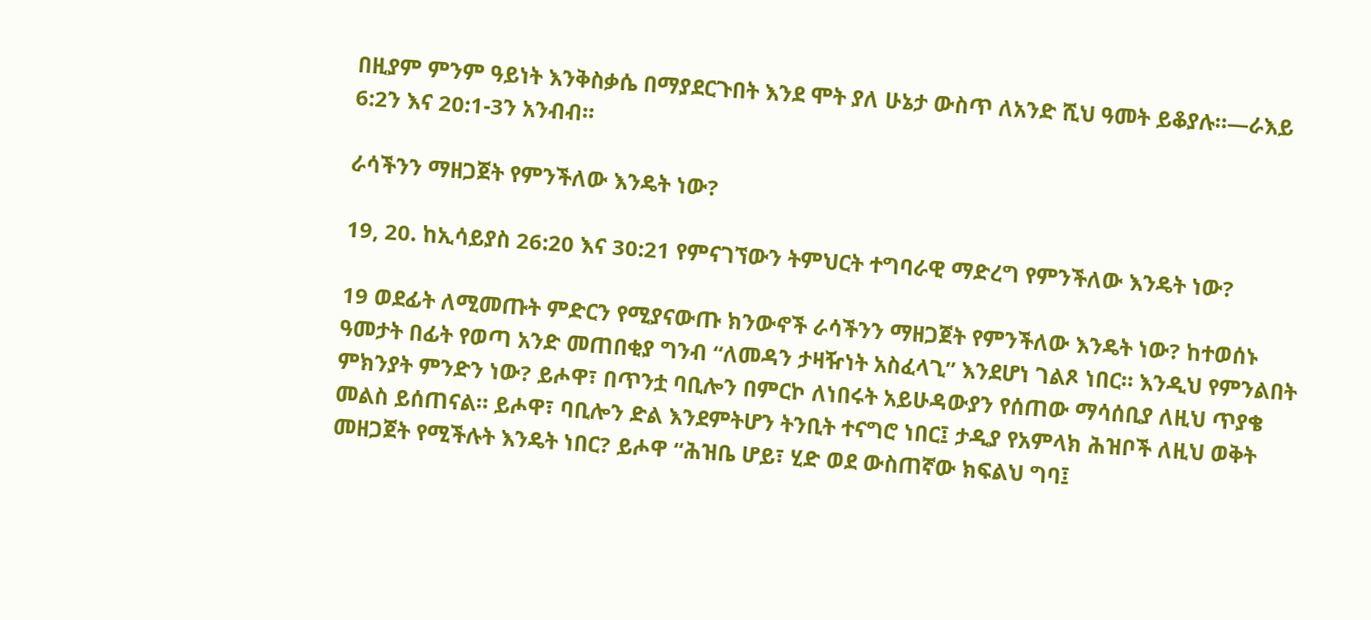በዚያም ምንም ዓይነት እንቅስቃሴ በማያደርጉበት እንደ ሞት ያለ ሁኔታ ውስጥ ለአንድ ሺህ ዓመት ይቆያሉ።—ራእይ 6:2ን እና 20:1-3ን አንብብ።

ራሳችንን ማዘጋጀት የምንችለው እንዴት ነው?

19, 20. ከኢሳይያስ 26:20 እና 30:21 የምናገኘውን ትምህርት ተግባራዊ ማድረግ የምንችለው እንዴት ነው?

19 ወደፊት ለሚመጡት ምድርን የሚያናውጡ ክንውኖች ራሳችንን ማዘጋጀት የምንችለው እንዴት ነው? ከተወሰኑ ዓመታት በፊት የወጣ አንድ መጠበቂያ ግንብ “ለመዳን ታዛዥነት አስፈላጊ” እንደሆነ ገልጾ ነበር። እንዲህ የምንልበት ምክንያት ምንድን ነው? ይሖዋ፣ በጥንቷ ባቢሎን በምርኮ ለነበሩት አይሁዳውያን የሰጠው ማሳሰቢያ ለዚህ ጥያቄ መልስ ይሰጠናል። ይሖዋ፣ ባቢሎን ድል እንደምትሆን ትንቢት ተናግሮ ነበር፤ ታዲያ የአምላክ ሕዝቦች ለዚህ ወቅት መዘጋጀት የሚችሉት እንዴት ነበር? ይሖዋ “ሕዝቤ ሆይ፣ ሂድ ወደ ውስጠኛው ክፍልህ ግባ፤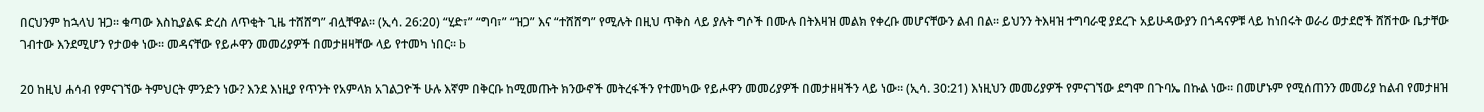በርህንም ከኋላህ ዝጋ። ቁጣው እስኪያልፍ ድረስ ለጥቂት ጊዜ ተሸሸግ” ብሏቸዋል። (ኢሳ. 26:20) “ሂድ፣” “ግባ፣” “ዝጋ” እና “ተሸሸግ” የሚሉት በዚህ ጥቅስ ላይ ያሉት ግሶች በሙሉ በትእዛዝ መልክ የቀረቡ መሆናቸውን ልብ በል። ይህንን ትእዛዝ ተግባራዊ ያደረጉ አይሁዳውያን በጎዳናዎቹ ላይ ከነበሩት ወራሪ ወታደሮች ሸሽተው ቤታቸው ገብተው እንደሚሆን የታወቀ ነው። መዳናቸው የይሖዋን መመሪያዎች በመታዘዛቸው ላይ የተመካ ነበር። b

20 ከዚህ ሐሳብ የምናገኘው ትምህርት ምንድን ነው? እንደ እነዚያ የጥንት የአምላክ አገልጋዮች ሁሉ እኛም በቅርቡ ከሚመጡት ክንውኖች መትረፋችን የተመካው የይሖዋን መመሪያዎች በመታዘዛችን ላይ ነው። (ኢሳ. 30:21) እነዚህን መመሪያዎች የምናገኘው ደግሞ በጉባኤ በኩል ነው። በመሆኑም የሚሰጠንን መመሪያ ከልብ የመታዘዝ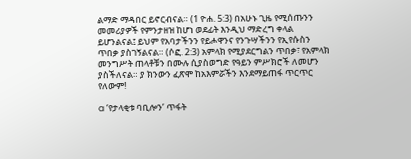ልማድ ማዳበር ይኖርብናል። (1 ዮሐ. 5:3) በአሁኑ ጊዜ የሚሰጡንን መመሪያዎች የምንታዘዝ ከሆነ ወደፊት እንዲህ ማድረግ ቀላል ይሆንልናል፤ ይህም የአባታችንን የይሖዋንና የንጉሣችንን የኢየሱስን ጥበቃ ያስገኝልናል። (ሶፎ. 2:3) አምላክ የሚያደርግልን ጥበቃ፣ የአምላክ መንግሥት ጠላቶቹን በሙሉ ሲያስወግድ የዓይን ምሥክሮች ለመሆን ያስችለናል። ያ ክንውን ፈጽሞ ከአእምሯችን እንደማይጠፋ ጥርጥር የለውም!

a ‘የታላቂቱ ባቢሎን’ ጥፋት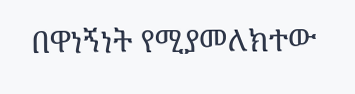በዋነኝነት የሚያመለክተው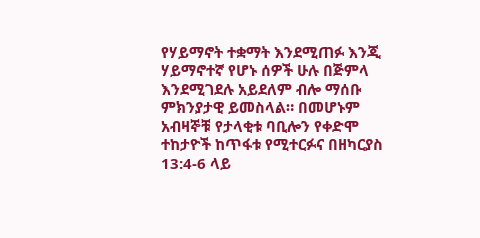የሃይማኖት ተቋማት እንደሚጠፉ እንጂ ሃይማኖተኛ የሆኑ ሰዎች ሁሉ በጅምላ እንደሚገደሉ አይደለም ብሎ ማሰቡ ምክንያታዊ ይመስላል። በመሆኑም አብዛኞቹ የታላቂቱ ባቢሎን የቀድሞ ተከታዮች ከጥፋቱ የሚተርፉና በዘካርያስ 13:4-6 ላይ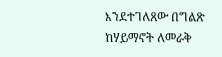እንደተገለጸው በግልጽ ከሃይማኖት ለመራቅ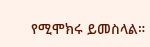የሚሞክሩ ይመስላል።